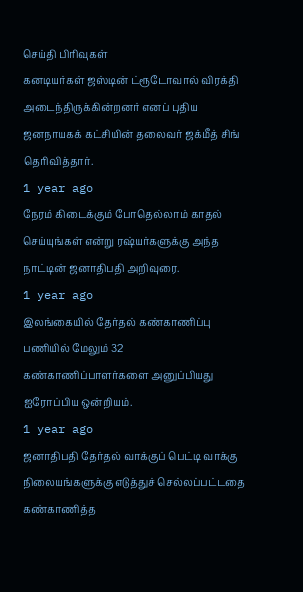செய்தி பிரிவுகள்
கனடியர்கள் ஜஸ்டின் ட்ரூடோவால் விரக்தி அடைந்திருக்கின்றனர் எனப் புதிய ஜனநாயகக் கட்சியின் தலைவர் ஜக்மீத் சிங் தெரிவித்தார்.
1 year ago
நேரம் கிடைக்கும் போதெல்லாம் காதல் செய்யுங்கள் என்று ரஷ்யர்களுக்கு அந்த நாட்டின் ஜனாதிபதி அறிவுரை.
1 year ago
இலங்கையில் தேர்தல் கண்காணிப்பு பணியில் மேலும் 32 கண்காணிப்பாளர்களை அனுப்பியது ஐரோப்பிய ஒன்றியம்.
1 year ago
ஜனாதிபதி தேர்தல் வாக்குப் பெட்டி வாக்கு நிலையங்களுக்கு எடுத்துச் செல்லப்பட்டதை கண்காணித்த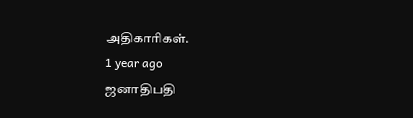அதிகாரிகள்.
1 year ago
ஜனாதிபதி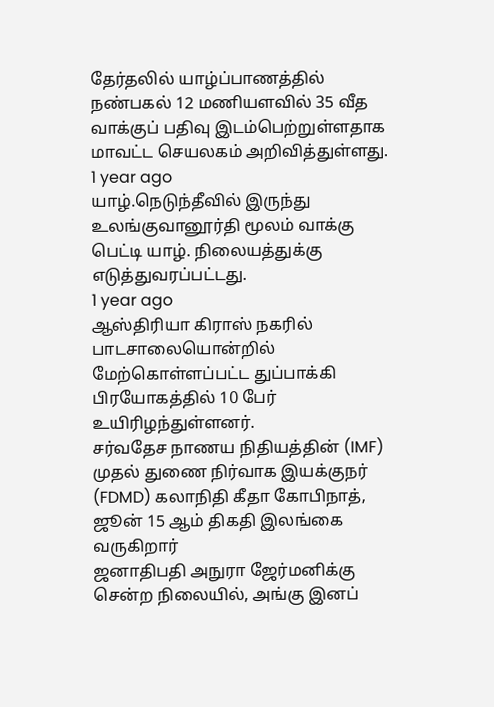தேர்தலில் யாழ்ப்பாணத்தில் நண்பகல் 12 மணியளவில் 35 வீத வாக்குப் பதிவு இடம்பெற்றுள்ளதாக மாவட்ட செயலகம் அறிவித்துள்ளது.
1 year ago
யாழ்.நெடுந்தீவில் இருந்து உலங்குவானூர்தி மூலம் வாக்கு பெட்டி யாழ். நிலையத்துக்கு எடுத்துவரப்பட்டது.
1 year ago
ஆஸ்திரியா கிராஸ் நகரில் பாடசாலையொன்றில் மேற்கொள்ளப்பட்ட துப்பாக்கி பிரயோகத்தில் 10 பேர் உயிரிழந்துள்ளனர்.
சர்வதேச நாணய நிதியத்தின் (IMF) முதல் துணை நிர்வாக இயக்குநர் (FDMD) கலாநிதி கீதா கோபிநாத், ஜூன் 15 ஆம் திகதி இலங்கை வருகிறார்
ஜனாதிபதி அநுரா ஜேர்மனிக்கு சென்ற நிலையில், அங்கு இனப்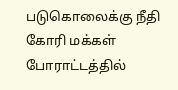படுகொலைக்கு நீதி கோரி மக்கள் போராட்டத்தில்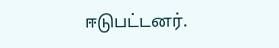ஈடுபட்டனர்.